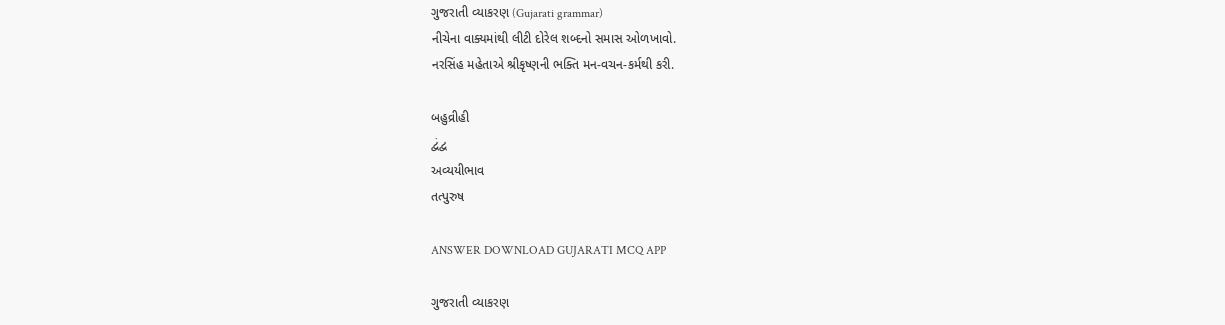ગુજરાતી વ્યાકરણ (Gujarati grammar)
નીચેના વાક્યમાંથી લીટી દોરેલ શબ્દનો સમાસ ઓળખાવો.
નરસિંહ મહેતાએ શ્રીકૃષ્ણની ભક્તિ મન-વચન-કર્મથી કરી.

બહુવ્રીહી
દ્વંદ્વ
અવ્યયીભાવ
તત્પુરુષ

ANSWER DOWNLOAD GUJARATI MCQ APP

ગુજરાતી વ્યાકરણ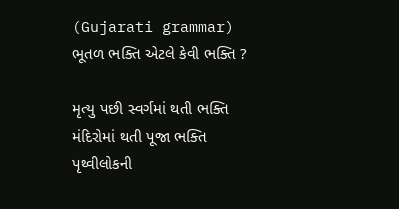(Gujarati grammar)
ભૂતળ ભક્તિ એટલે કેવી ભક્તિ ?

મૃત્યુ પછી સ્વર્ગમાં થતી ભક્તિ
મંદિરોમાં થતી પૂજા ભક્તિ
પૃથ્વીલોકની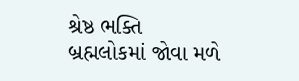શ્રેષ્ઠ ભક્તિ
બ્રહ્મલોકમાં જોવા મળે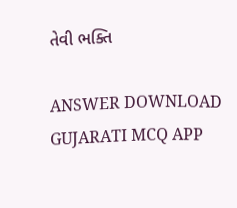તેવી ભક્તિ

ANSWER DOWNLOAD GUJARATI MCQ APP